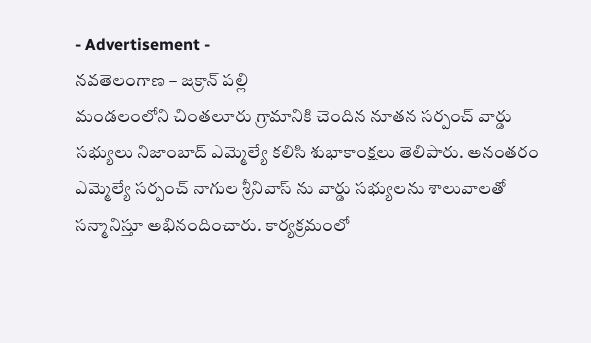- Advertisement -
నవతెలంగాణ – జక్రాన్ పల్లి
మండలంలోని చింతలూరు గ్రామానికి చెందిన నూతన సర్పంచ్ వార్డు సభ్యులు నిజాంబాద్ ఎమ్మెల్యే కలిసి శుభాకాంక్షలు తెలిపారు. అనంతరం ఎమ్మెల్యే సర్పంచ్ నాగుల శ్రీనివాస్ ను వార్డు సభ్యులను శాలువాలతో సన్మానిస్తూ అభినందించారు. కార్యక్రమంలో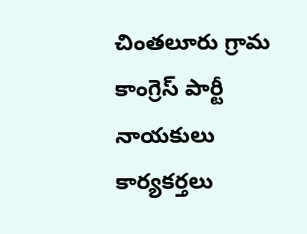చింతలూరు గ్రామ కాంగ్రెస్ పార్టీ నాయకులు కార్యకర్తలు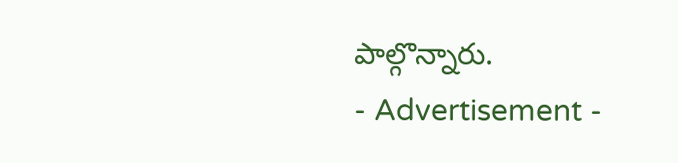పాల్గొన్నారు.
- Advertisement -